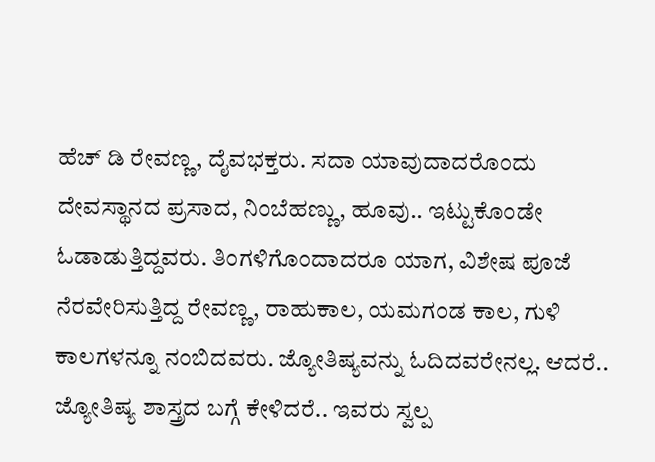ಹೆಚ್ ಡಿ ರೇವಣ್ಣ, ದೈವಭಕ್ತರು. ಸದಾ ಯಾವುದಾದರೊಂದು ದೇವಸ್ಥಾನದ ಪ್ರಸಾದ, ನಿಂಬೆಹಣ್ಣು, ಹೂವು.. ಇಟ್ಟುಕೊಂಡೇ ಓಡಾಡುತ್ತಿದ್ದವರು. ತಿಂಗಳಿಗೊಂದಾದರೂ ಯಾಗ, ವಿಶೇಷ ಪೂಜೆ ನೆರವೇರಿಸುತ್ತಿದ್ದ ರೇವಣ್ಣ, ರಾಹುಕಾಲ, ಯಮಗಂಡ ಕಾಲ, ಗುಳಿ ಕಾಲಗಳನ್ನೂ ನಂಬಿದವರು. ಜ್ಯೋತಿಷ್ಯವನ್ನು ಓದಿದವರೇನಲ್ಲ. ಆದರೆ.. ಜ್ಯೋತಿಷ್ಯ ಶಾಸ್ತ್ರದ ಬಗ್ಗೆ ಕೇಳಿದರೆ.. ಇವರು ಸ್ವಲ್ಪ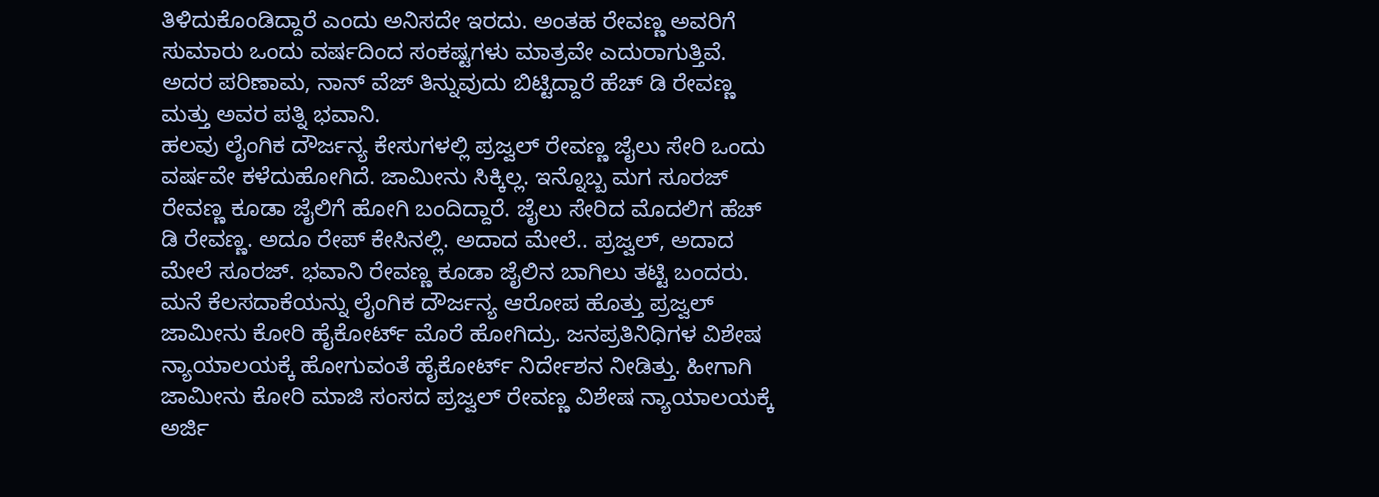ತಿಳಿದುಕೊಂಡಿದ್ದಾರೆ ಎಂದು ಅನಿಸದೇ ಇರದು. ಅಂತಹ ರೇವಣ್ಣ ಅವರಿಗೆ ಸುಮಾರು ಒಂದು ವರ್ಷದಿಂದ ಸಂಕಷ್ಟಗಳು ಮಾತ್ರವೇ ಎದುರಾಗುತ್ತಿವೆ. ಅದರ ಪರಿಣಾಮ, ನಾನ್ ವೆಜ್ ತಿನ್ನುವುದು ಬಿಟ್ಟಿದ್ದಾರೆ ಹೆಚ್ ಡಿ ರೇವಣ್ಣ ಮತ್ತು ಅವರ ಪತ್ನಿ ಭವಾನಿ.
ಹಲವು ಲೈಂಗಿಕ ದೌರ್ಜನ್ಯ ಕೇಸುಗಳಲ್ಲಿ ಪ್ರಜ್ವಲ್ ರೇವಣ್ಣ ಜೈಲು ಸೇರಿ ಒಂದು ವರ್ಷವೇ ಕಳೆದುಹೋಗಿದೆ. ಜಾಮೀನು ಸಿಕ್ಕಿಲ್ಲ. ಇನ್ನೊಬ್ಬ ಮಗ ಸೂರಜ್ ರೇವಣ್ಣ ಕೂಡಾ ಜೈಲಿಗೆ ಹೋಗಿ ಬಂದಿದ್ದಾರೆ. ಜೈಲು ಸೇರಿದ ಮೊದಲಿಗ ಹೆಚ್ ಡಿ ರೇವಣ್ಣ. ಅದೂ ರೇಪ್ ಕೇಸಿನಲ್ಲಿ. ಅದಾದ ಮೇಲೆ.. ಪ್ರಜ್ವಲ್, ಅದಾದ ಮೇಲೆ ಸೂರಜ್. ಭವಾನಿ ರೇವಣ್ಣ ಕೂಡಾ ಜೈಲಿನ ಬಾಗಿಲು ತಟ್ಟಿ ಬಂದರು. ಮನೆ ಕೆಲಸದಾಕೆಯನ್ನು ಲೈಂಗಿಕ ದೌರ್ಜನ್ಯ ಆರೋಪ ಹೊತ್ತು ಪ್ರಜ್ವಲ್ ಜಾಮೀನು ಕೋರಿ ಹೈಕೋರ್ಟ್ ಮೊರೆ ಹೋಗಿದ್ರು. ಜನಪ್ರತಿನಿಧಿಗಳ ವಿಶೇಷ ನ್ಯಾಯಾಲಯಕ್ಕೆ ಹೋಗುವಂತೆ ಹೈಕೋರ್ಟ್ ನಿರ್ದೇಶನ ನೀಡಿತ್ತು. ಹೀಗಾಗಿ ಜಾಮೀನು ಕೋರಿ ಮಾಜಿ ಸಂಸದ ಪ್ರಜ್ವಲ್ ರೇವಣ್ಣ ವಿಶೇಷ ನ್ಯಾಯಾಲಯಕ್ಕೆ ಅರ್ಜಿ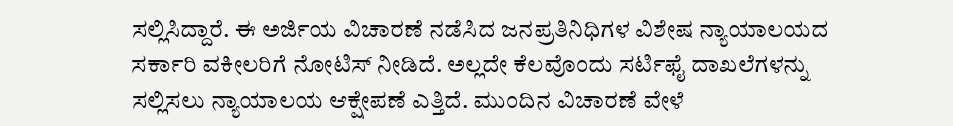ಸಲ್ಲಿಸಿದ್ದಾರೆ. ಈ ಅರ್ಜಿಯ ವಿಚಾರಣೆ ನಡೆಸಿದ ಜನಪ್ರತಿನಿಧಿಗಳ ವಿಶೇಷ ನ್ಯಾಯಾಲಯದ ಸರ್ಕಾರಿ ವಕೀಲರಿಗೆ ನೋಟಿಸ್ ನೀಡಿದೆ. ಅಲ್ಲದೇ ಕೆಲವೊಂದು ಸರ್ಟಿಫೈ ದಾಖಲೆಗಳನ್ನು ಸಲ್ಲಿಸಲು ನ್ಯಾಯಾಲಯ ಆಕ್ಷೇಪಣೆ ಎತ್ತಿದೆ. ಮುಂದಿನ ವಿಚಾರಣೆ ವೇಳೆ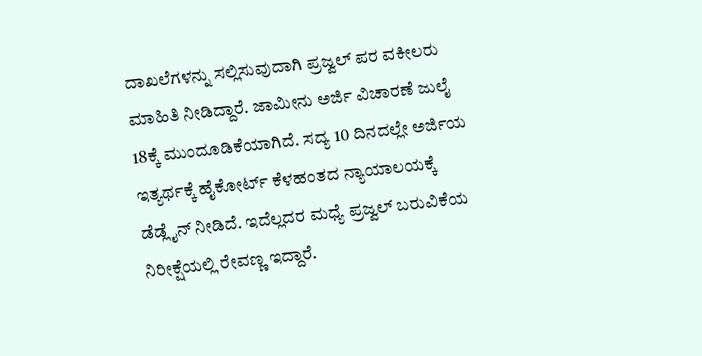ದಾಖಲೆಗಳನ್ನು ಸಲ್ಲಿಸುವುದಾಗಿ ಪ್ರಜ್ವಲ್ ಪರ ವಕೀಲರು ಮಾಹಿತಿ ನೀಡಿದ್ದಾರೆ. ಜಾಮೀನು ಅರ್ಜಿ ವಿಚಾರಣೆ ಜುಲೈ 18ಕ್ಕೆ ಮುಂದೂಡಿಕೆಯಾಗಿದೆ. ಸದ್ಯ 10 ದಿನದಲ್ಲೇ ಅರ್ಜಿಯ ಇತ್ಯರ್ಥಕ್ಕೆ ಹೈಕೋರ್ಟ್ ಕೆಳಹಂತದ ನ್ಯಾಯಾಲಯಕ್ಕೆ ಡೆಡ್ಲೈನ್ ನೀಡಿದೆ. ಇದೆಲ್ಲದರ ಮಧ್ಯೆ ಪ್ರಜ್ವಲ್ ಬರುವಿಕೆಯ ನಿರೀಕ್ಷೆಯಲ್ಲಿ ರೇವಣ್ಣ ಇದ್ದಾರೆ.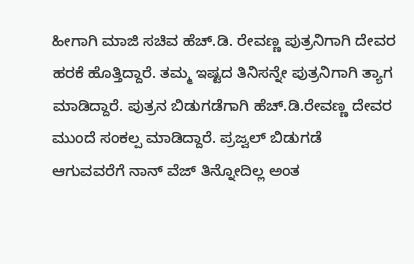ಹೀಗಾಗಿ ಮಾಜಿ ಸಚಿವ ಹೆಚ್.ಡಿ. ರೇವಣ್ಣ ಪುತ್ರನಿಗಾಗಿ ದೇವರ ಹರಕೆ ಹೊತ್ತಿದ್ದಾರೆ. ತಮ್ಮ ಇಷ್ಟದ ತಿನಿಸನ್ನೇ ಪುತ್ರನಿಗಾಗಿ ತ್ಯಾಗ ಮಾಡಿದ್ದಾರೆ. ಪುತ್ರನ ಬಿಡುಗಡೆಗಾಗಿ ಹೆಚ್.ಡಿ.ರೇವಣ್ಣ ದೇವರ ಮುಂದೆ ಸಂಕಲ್ಪ ಮಾಡಿದ್ದಾರೆ. ಪ್ರಜ್ವಲ್ ಬಿಡುಗಡೆ ಆಗುವವರೆಗೆ ನಾನ್ ವೆಜ್ ತಿನ್ನೋದಿಲ್ಲ ಅಂತ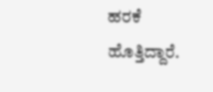ಹರಕೆ ಹೊತ್ತಿದ್ದಾರೆ.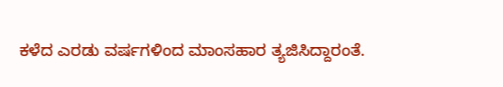ಕಳೆದ ಎರಡು ವರ್ಷಗಳಿಂದ ಮಾಂಸಹಾರ ತ್ಯಜಿಸಿದ್ದಾರಂತೆ.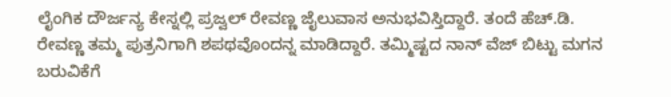ಲೈಂಗಿಕ ದೌರ್ಜನ್ಯ ಕೇಸ್ನಲ್ಲಿ ಪ್ರಜ್ವಲ್ ರೇವಣ್ಣ ಜೈಲುವಾಸ ಅನುಭವಿಸ್ತಿದ್ದಾರೆ. ತಂದೆ ಹೆಚ್.ಡಿ. ರೇವಣ್ಣ ತಮ್ಮ ಪುತ್ರನಿಗಾಗಿ ಶಪಥವೊಂದನ್ನ ಮಾಡಿದ್ದಾರೆ. ತಮ್ಮಿಷ್ಟದ ನಾನ್ ವೆಜ್ ಬಿಟ್ಟು ಮಗನ ಬರುವಿಕೆಗೆ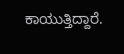ಕಾಯುತ್ತಿದ್ದಾರೆ.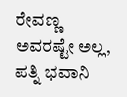ರೇವಣ್ಣ ಅವರಷ್ಟೇ ಅಲ್ಲ, ಪತ್ನಿ ಭವಾನಿ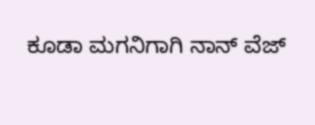ಕೂಡಾ ಮಗನಿಗಾಗಿ ನಾನ್ ವೆಜ್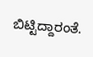ಬಿಟ್ಟಿದ್ದಾರಂತೆ.